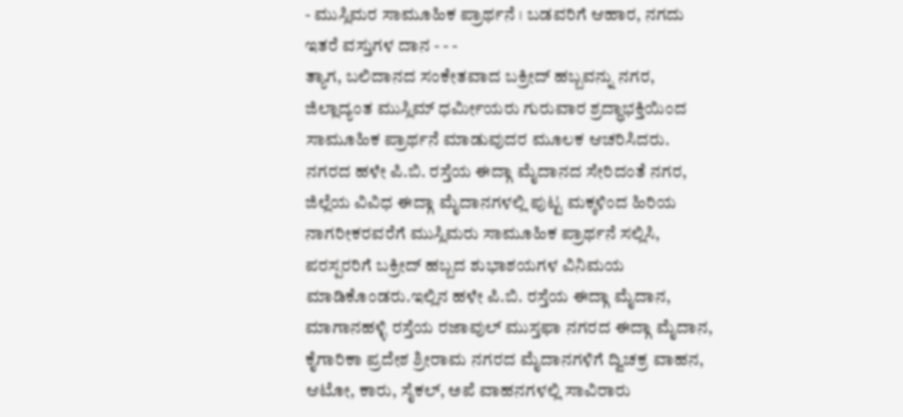- ಮುಸ್ಲಿಮರ ಸಾಮೂಹಿಕ ಪ್ರಾರ್ಥನೆ । ಬಡವರಿಗೆ ಆಹಾರ, ನಗದು ಇತರೆ ವಸ್ತುಗಳ ದಾನ - - -
ತ್ಯಾಗ, ಬಲಿದಾನದ ಸಂಕೇತವಾದ ಬಕ್ರೀದ್ ಹಬ್ಬವನ್ನು ನಗರ, ಜಿಲ್ಲಾದ್ಯಂತ ಮುಸ್ಲಿಮ್ ಧರ್ಮೀಯರು ಗುರುವಾರ ಶ್ರದ್ಧಾಭಕ್ತಿಯಿಂದ ಸಾಮೂಹಿಕ ಪ್ರಾರ್ಥನೆ ಮಾಡುವುದರ ಮೂಲಕ ಆಚರಿಸಿದರು.
ನಗರದ ಹಳೇ ಪಿ.ಬಿ. ರಸ್ತೆಯ ಈದ್ಗಾ ಮೈದಾನದ ಸೇರಿದಂತೆ ನಗರ, ಜಿಲ್ಲೆಯ ವಿವಿಧ ಈದ್ಗಾ ಮೈದಾನಗಳಲ್ಲಿ ಪುಟ್ಟ ಮಕ್ಕಳಿಂದ ಹಿರಿಯ ನಾಗರೀಕರವರೆಗೆ ಮುಸ್ಲಿಮರು ಸಾಮೂಹಿಕ ಪ್ರಾರ್ಥನೆ ಸಲ್ಲಿಸಿ, ಪರಸ್ಪರರಿಗೆ ಬಕ್ರೀದ್ ಹಬ್ಬದ ಶುಭಾಶಯಗಳ ವಿನಿಮಯ ಮಾಡಿಕೊಂಡರು.ಇಲ್ಲಿನ ಹಳೇ ಪಿ.ಬಿ. ರಸ್ತೆಯ ಈದ್ಗಾ ಮೈದಾನ, ಮಾಗಾನಹಳ್ಳಿ ರಸ್ತೆಯ ರಜಾವುಲ್ ಮುಸ್ತಫಾ ನಗರದ ಈದ್ಗಾ ಮೈದಾನ, ಕೈಗಾರಿಕಾ ಪ್ರದೇಶ ಶ್ರೀರಾಮ ನಗರದ ಮೈದಾನಗಳಿಗೆ ದ್ವಿಚಕ್ರ ವಾಹನ, ಆಟೋ, ಕಾರು, ಸೈಕಲ್, ಅಪೆ ವಾಹನಗಳಲ್ಲಿ ಸಾವಿರಾರು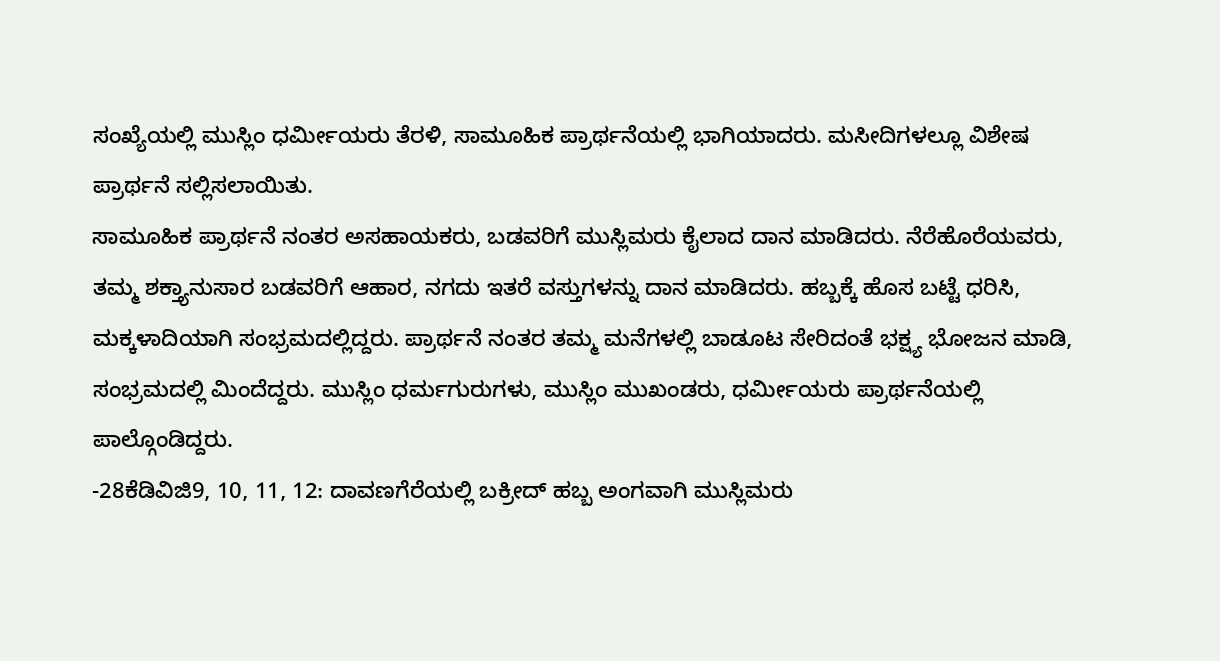ಸಂಖ್ಯೆಯಲ್ಲಿ ಮುಸ್ಲಿಂ ಧರ್ಮೀಯರು ತೆರಳಿ, ಸಾಮೂಹಿಕ ಪ್ರಾರ್ಥನೆಯಲ್ಲಿ ಭಾಗಿಯಾದರು. ಮಸೀದಿಗಳಲ್ಲೂ ವಿಶೇಷ ಪ್ರಾರ್ಥನೆ ಸಲ್ಲಿಸಲಾಯಿತು.
ಸಾಮೂಹಿಕ ಪ್ರಾರ್ಥನೆ ನಂತರ ಅಸಹಾಯಕರು, ಬಡವರಿಗೆ ಮುಸ್ಲಿಮರು ಕೈಲಾದ ದಾನ ಮಾಡಿದರು. ನೆರೆಹೊರೆಯವರು, ತಮ್ಮ ಶಕ್ತ್ಯಾನುಸಾರ ಬಡವರಿಗೆ ಆಹಾರ, ನಗದು ಇತರೆ ವಸ್ತುಗಳನ್ನು ದಾನ ಮಾಡಿದರು. ಹಬ್ಬಕ್ಕೆ ಹೊಸ ಬಟ್ಟೆ ಧರಿಸಿ, ಮಕ್ಕಳಾದಿಯಾಗಿ ಸಂಭ್ರಮದಲ್ಲಿದ್ದರು. ಪ್ರಾರ್ಥನೆ ನಂತರ ತಮ್ಮ ಮನೆಗಳಲ್ಲಿ ಬಾಡೂಟ ಸೇರಿದಂತೆ ಭಕ್ಷ್ಯ ಭೋಜನ ಮಾಡಿ, ಸಂಭ್ರಮದಲ್ಲಿ ಮಿಂದೆದ್ದರು. ಮುಸ್ಲಿಂ ಧರ್ಮಗುರುಗಳು, ಮುಸ್ಲಿಂ ಮುಖಂಡರು, ಧರ್ಮೀಯರು ಪ್ರಾರ್ಥನೆಯಲ್ಲಿ ಪಾಲ್ಗೊಂಡಿದ್ದರು.
-28ಕೆಡಿವಿಜಿ9, 10, 11, 12: ದಾವಣಗೆರೆಯಲ್ಲಿ ಬಕ್ರೀದ್ ಹಬ್ಬ ಅಂಗವಾಗಿ ಮುಸ್ಲಿಮರು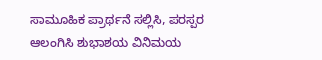ಸಾಮೂಹಿಕ ಪ್ರಾರ್ಥನೆ ಸಲ್ಲಿಸಿ, ಪರಸ್ಪರ ಆಲಂಗಿಸಿ ಶುಭಾಶಯ ವಿನಿಮಯ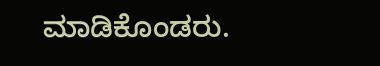ಮಾಡಿಕೊಂಡರು.